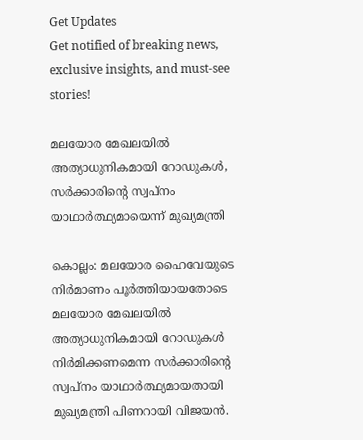Get Updates
Get notified of breaking news, exclusive insights, and must-see stories!

മലയോര മേഖലയില്‍ അത്യാധുനികമായി റോഡുകള്‍, സര്‍ക്കാരിന്റെ സ്വപ്നം യാഥാര്‍ത്ഥ്യമായെന്ന് മുഖ്യമന്ത്രി

കൊല്ലം: മലയോര ഹൈവേയുടെ നിര്‍മാണം പൂര്‍ത്തിയായതോടെ മലയോര മേഖലയില്‍ അത്യാധുനികമായി റോഡുകള്‍ നിര്‍മിക്കണമെന്ന സര്‍ക്കാരിന്റെ സ്വപ്നം യാഥാര്‍ത്ഥ്യമായതായി മുഖ്യമന്ത്രി പിണറായി വിജയന്‍.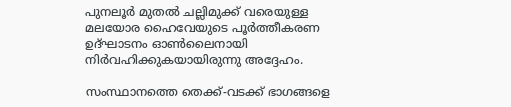പുനലൂര്‍ മുതല്‍ ചല്ലിമുക്ക് വരെയുള്ള മലയോര ഹൈവേയുടെ പൂര്‍ത്തീകരണ ഉദ്ഘാടനം ഓണ്‍ലൈനായി നിര്‍വഹിക്കുകയായിരുന്നു അദ്ദേഹം.

സംസ്ഥാനത്തെ തെക്ക്-വടക്ക് ഭാഗങ്ങളെ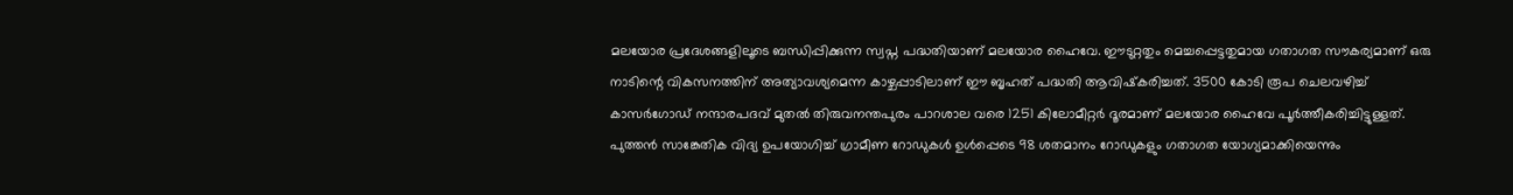മലയോര പ്രദേശങ്ങളിലൂടെ ബന്ധിപ്പിക്കുന്ന സ്വപ്ന പദ്ധതിയാണ് മലയോര ഹൈവേ. ഈടുറ്റതും മെച്ചപ്പെട്ടതുമായ ഗതാഗത സൗകര്യമാണ് ഒരു നാടിന്റെ വികസനത്തിന് അത്യാവശ്യമെന്ന കാഴ്ചപ്പാടിലാണ് ഈ ബൃഹത് പദ്ധതി ആവിഷ്‌കരിച്ചത്. 3500 കോടി രൂപ ചെലവഴിച്ച് കാസര്‍ഗോഡ് നന്ദാരപദവ് മുതല്‍ തിരുവനന്തപുരം പാറശാല വരെ 1251 കിലോമീറ്റര്‍ ദൂരമാണ് മലയോര ഹൈവേ പൂര്‍ത്തീകരിച്ചിട്ടുള്ളത്. പുത്തന്‍ സാങ്കേതിക വിദ്യ ഉപയോഗിച്ച് ഗ്രാമീണ റോഡുകള്‍ ഉള്‍പ്പെടെ 98 ശതമാനം റോഡുകളും ഗതാഗത യോഗ്യമാക്കിയെന്നും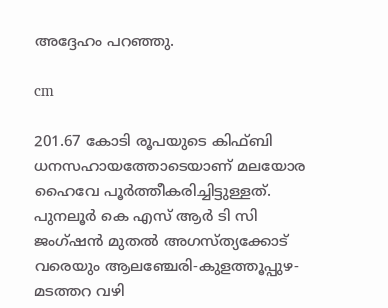അദ്ദേഹം പറഞ്ഞു.

cm

201.67 കോടി രൂപയുടെ കിഫ്ബി ധനസഹായത്തോടെയാണ് മലയോര ഹൈവേ പൂര്‍ത്തീകരിച്ചിട്ടുള്ളത്. പുനലൂര്‍ കെ എസ് ആര്‍ ടി സി ജംഗ്ഷന്‍ മുതല്‍ അഗസ്ത്യക്കോട് വരെയും ആലഞ്ചേരി-കുളത്തൂപ്പുഴ-മടത്തറ വഴി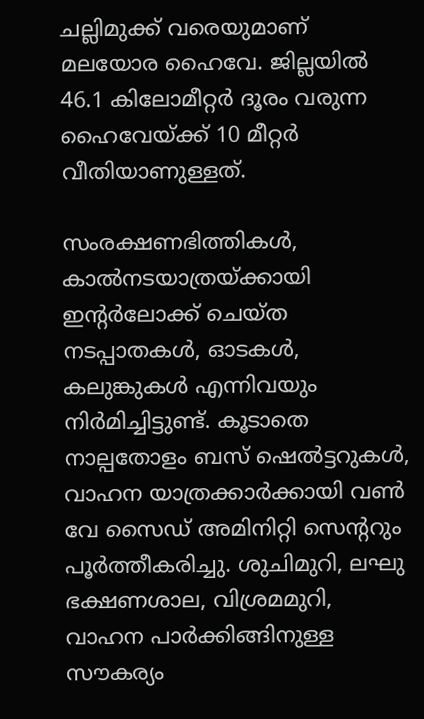ചല്ലിമുക്ക് വരെയുമാണ് മലയോര ഹൈവേ. ജില്ലയില്‍ 46.1 കിലോമീറ്റര്‍ ദൂരം വരുന്ന ഹൈവേയ്ക്ക് 10 മീറ്റര്‍ വീതിയാണുള്ളത്.

സംരക്ഷണഭിത്തികള്‍, കാല്‍നടയാത്രയ്ക്കായി ഇന്റര്‍ലോക്ക് ചെയ്ത നടപ്പാതകള്‍, ഓടകള്‍, കലുങ്കുകള്‍ എന്നിവയും നിര്‍മിച്ചിട്ടുണ്ട്. കൂടാതെ നാല്പതോളം ബസ് ഷെല്‍ട്ടറുകള്‍, വാഹന യാത്രക്കാര്‍ക്കായി വണ്‍ വേ സൈഡ് അമിനിറ്റി സെന്ററും പൂര്‍ത്തീകരിച്ചു. ശുചിമുറി, ലഘു ഭക്ഷണശാല, വിശ്രമമുറി, വാഹന പാര്‍ക്കിങ്ങിനുള്ള സൗകര്യം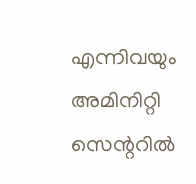എന്നിവയും അമിനിറ്റി സെന്ററില്‍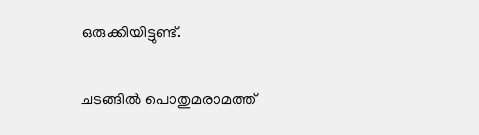ഒരുക്കിയിട്ടുണ്ട്.

ചടങ്ങില്‍ പൊതുമരാമത്ത്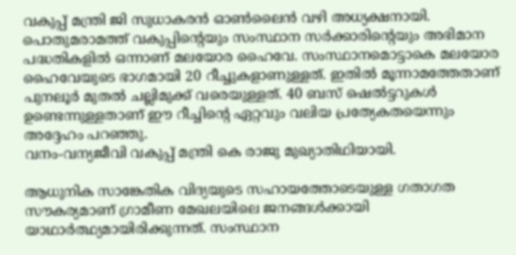വകുപ്പ് മന്ത്രി ജി സുധാകരന്‍ ഓണ്‍ലൈന്‍ വഴി അധ്യക്ഷനായി. പൊതുമരാമത്ത് വകുപ്പിന്റെയും സംസ്ഥാന സര്‍ക്കാരിന്റെയും അഭിമാന പദ്ധതികളില്‍ ഒന്നാണ് മലയോര ഹൈവേ. സംസ്ഥാനമൊട്ടാകെ മലയോര ഹൈവേയുടെ ഭാഗമായി 20 റീച്ചുകളാണുള്ളത്. ഇതില്‍ മൂന്നാമത്തേതാണ് പുനലൂര്‍ മുതല്‍ ചല്ലിമുക്ക് വരെയുള്ളത്. 40 ബസ് ഷെല്‍ട്ടറുകള്‍ ഉണ്ടെന്നുള്ളതാണ് ഈ റീച്ചിന്റെ ഏറ്റവും വലിയ പ്രത്യേകതയെന്നും അദ്ദേഹം പറഞ്ഞു.
വനം-വന്യജീവി വകുപ്പ് മന്ത്രി കെ രാജു മുഖ്യാതിഥിയായി.

ആധുനിക സാങ്കേതിക വിദ്യയുടെ സഹായത്തോടെയുള്ള ഗതാഗത സൗകര്യമാണ് ഗ്രാമീണ മേഖലയിലെ ജനങ്ങള്‍ക്കായി യാഥാര്‍ത്ഥ്യമായിരിക്കുന്നത്. സംസ്ഥാന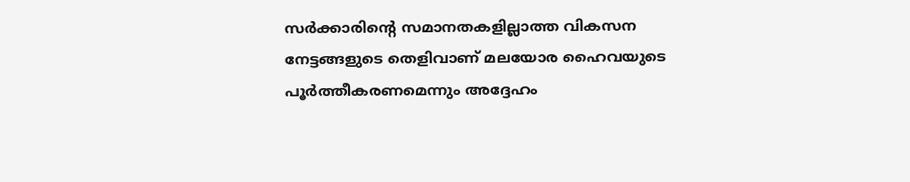സര്‍ക്കാരിന്റെ സമാനതകളില്ലാത്ത വികസന നേട്ടങ്ങളുടെ തെളിവാണ് മലയോര ഹൈവയുടെ പൂര്‍ത്തീകരണമെന്നും അദ്ദേഹം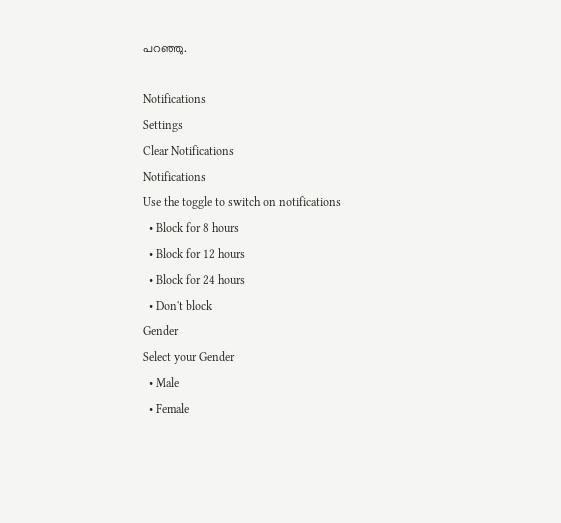പറഞ്ഞു.

Notifications
Settings
Clear Notifications
Notifications
Use the toggle to switch on notifications
  • Block for 8 hours
  • Block for 12 hours
  • Block for 24 hours
  • Don't block
Gender
Select your Gender
  • Male
  • Female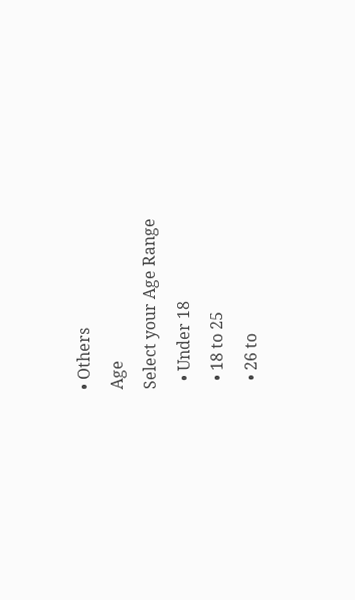• Others
Age
Select your Age Range
  • Under 18
  • 18 to 25
  • 26 to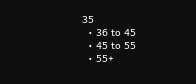35
  • 36 to 45
  • 45 to 55
  • 55+